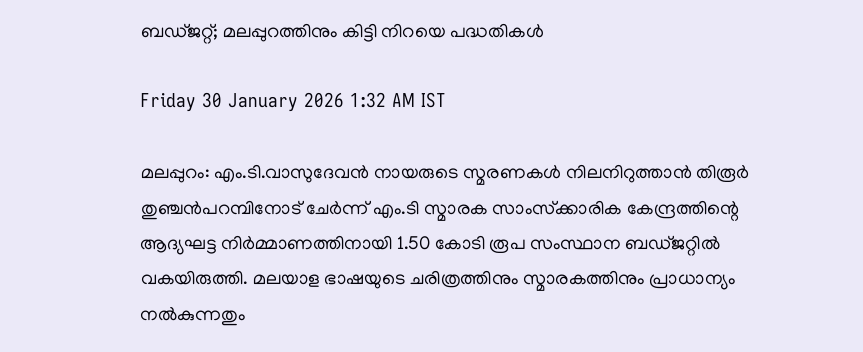ബഡ്ജറ്റ്; മലപ്പുറത്തിനും കിട്ടി നിറയെ പദ്ധതികൾ

Friday 30 January 2026 1:32 AM IST

മലപ്പുറം: എം.ടി.വാസുദേവൻ നായരുടെ സ്മരണകൾ നിലനിറുത്താൻ തിരൂർ തുഞ്ചൻപറമ്പിനോട് ചേർന്ന് എം.ടി സ്മാരക സാംസ്‌ക്കാരിക കേന്ദ്രത്തിന്റെ ആദ്യഘട്ട നിർമ്മാണത്തിനായി 1.50 കോടി രൂപ സംസ്ഥാന ബ‌ഡ്‌ജറ്റിൽ വകയിരുത്തി. മലയാള ഭാഷയുടെ ചരിത്രത്തിനും സ്മാരകത്തിനും പ്രാധാന്യം നൽകുന്നതും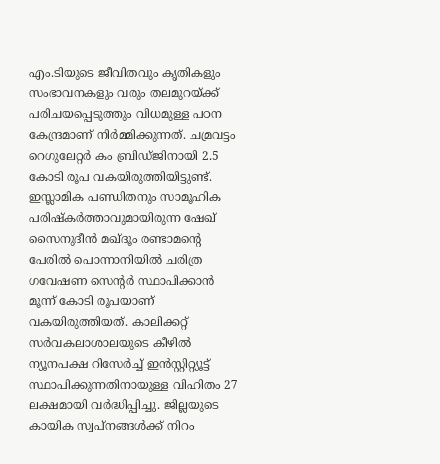എം.ടിയുടെ ജീവിതവും കൃതികളും സംഭാവനകളും വരും തലമുറയ്ക്ക് പരിചയപ്പെടുത്തും വിധമുള്ള പഠന കേന്ദ്രമാണ് നിർമ്മിക്കുന്നത്. ചമ്രവട്ടം റെഗുലേറ്റർ കം ബ്രിഡ്ജിനായി 2.5 കോടി രൂപ വകയിരുത്തിയിട്ടുണ്ട്. ഇസ്ലാമിക പണ്ഡിതനും സാമൂഹിക പരിഷ്‌കർത്താവുമായിരുന്ന ഷേഖ് സൈനുദീൻ മഖ്ദൂം രണ്ടാമന്റെ പേരിൽ പൊന്നാനിയിൽ ചരിത്ര ഗവേഷണ സെന്റർ സ്ഥാപിക്കാൻ മൂന്ന് കോടി രൂപയാണ് വകയിരുത്തിയത്. കാലിക്കറ്റ് സർവകലാശാലയുടെ കീഴിൽ ന്യൂനപക്ഷ റിസേർച്ച് ഇൻസ്റ്റിറ്റ്യൂട്ട് സ്ഥാപിക്കുന്നതിനായുള്ള വിഹിതം 27 ലക്ഷമായി വർദ്ധിപ്പിച്ചു. ജില്ലയുടെ കായിക സ്വപ്നങ്ങൾക്ക് നിറം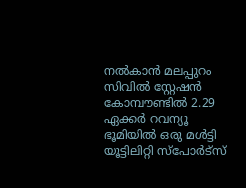നൽകാൻ മലപ്പുറം സിവിൽ സ്റ്റേഷൻ കോമ്പൗണ്ടിൽ 2.29 ഏക്കർ റവന്യൂ ഭൂമിയിൽ ഒരു മൾട്ടി യൂട്ടിലിറ്റി സ്‌പോർട്സ്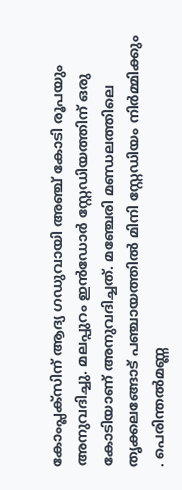കോംപ്ലക്സിന് ആദ്യ ഗഡുവായി അഞ്ച് കോടി രൂപയും അനുവദിച്ചു. മലപ്പുറം ഇൻഡോർ സ്റ്റേഡിയത്തിന് ഒരു കോടിയാണ് അനുവദിച്ചത്. മഞ്ചേരി മണ്ഡലത്തിലെ തൃക്കലങ്ങോട് പഞ്ചായത്തിൽ മിനി സ്റ്റേഡിയം നിർമ്മിക്കും . പെരിന്തൽമണ്ണ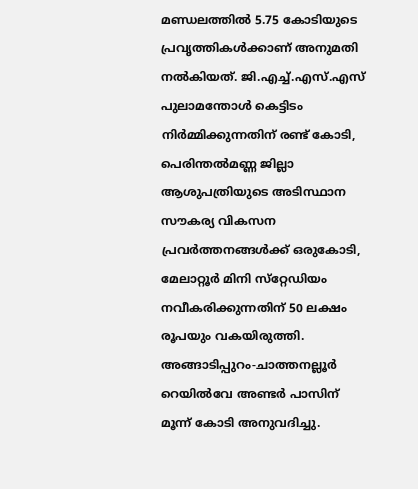മണ്ഡലത്തിൽ 5.75 കോടിയുടെ പ്രവൃത്തികൾക്കാണ് അനുമതി നൽകിയത്. ജി.എച്ച്.എസ്.എസ് പുലാമന്തോൾ കെട്ടിടം നിർമ്മിക്കുന്നതിന് രണ്ട് കോടി, പെരിന്തൽമണ്ണ ജില്ലാ ആശുപത്രിയുടെ അടിസ്ഥാന സൗകര്യ വികസന പ്രവർത്തനങ്ങൾക്ക് ഒരുകോടി, മേലാറ്റൂർ മിനി സ്‌റ്റേഡിയം നവീകരിക്കുന്നതിന് 50 ലക്ഷം രൂപയും വകയിരുത്തി. അങ്ങാടിപ്പുറം-ചാത്തനല്ലൂർ റെയിൽവേ അണ്ടർ പാസിന് മൂന്ന് കോടി അനുവദിച്ചു.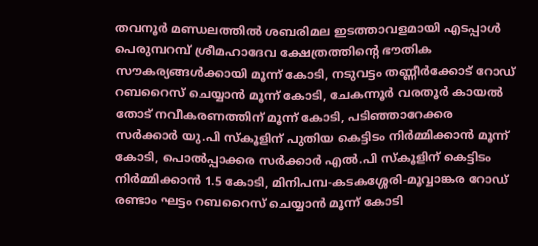തവനൂർ മണ്ഡലത്തിൽ ശബരിമല ഇടത്താവളമായി എടപ്പാൾ പെരുമ്പറമ്പ് ശ്രീമഹാദേവ ക്ഷേത്രത്തിന്റെ ഭൗതിക സൗകര്യങ്ങൾക്കായി മൂന്ന് കോടി, നടുവട്ടം തണ്ണീർക്കോട് റോഡ് റബറൈസ് ചെയ്യാൻ മൂന്ന് കോടി, ചേകന്നൂർ വരതൂർ കായൽ തോട് നവീകരണത്തിന് മൂന്ന് കോടി, പടിഞ്ഞാറേക്കര സർക്കാർ യു.പി സ്‌കൂളിന് പുതിയ കെട്ടിടം നിർമ്മിക്കാൻ മൂന്ന് കോടി, പൊൽപ്പാക്കര സർക്കാർ എൽ.പി സ്‌കൂളിന് കെട്ടിടം നിർമ്മിക്കാൻ 1.5 കോടി, മിനിപമ്പ-കടകശ്ശേരി-മൂവ്വാങ്കര റോഡ് രണ്ടാം ഘട്ടം റബറൈസ് ചെയ്യാൻ മൂന്ന് കോടി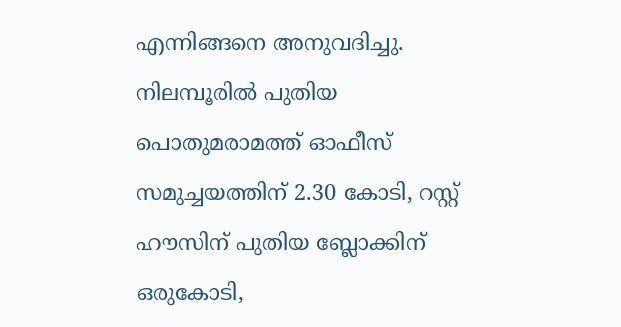എന്നിങ്ങനെ അനുവദിച്ചു. നിലമ്പൂരിൽ പുതിയ പൊതുമരാമത്ത് ഓഫീസ് സമുച്ചയത്തിന് 2.30 കോടി, റസ്റ്റ് ഹൗസിന് പുതിയ ബ്ലോക്കിന് ഒരുകോടി,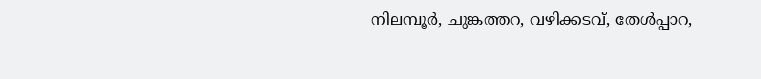നിലമ്പൂർ, ചുങ്കത്തറ, വഴിക്കടവ്, തേൾപ്പാറ,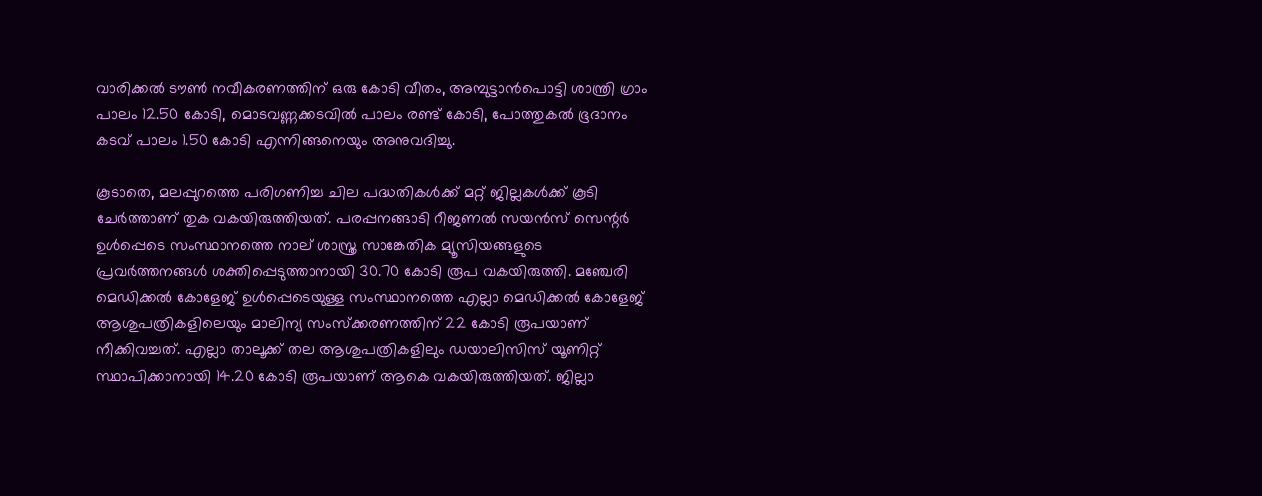വാരിക്കൽ ടൗൺ നവീകരണത്തിന് ഒരു കോടി വീതം, അമ്പുട്ടാൻപൊട്ടി ശാന്ത്രി ഗ്രാം പാലം 12.50 കോടി, മൊടവണ്ണക്കടവിൽ പാലം രണ്ട് കോടി, പോത്തുകൽ ഭൂദാനം കടവ് പാലം 1.50 കോടി എന്നിങ്ങനെയും അനുവദിച്ചു.

കൂടാതെ, മലപ്പുറത്തെ പരിഗണിച്ച ചില പദ്ധതികൾക്ക് മറ്റ് ജില്ലകൾക്ക് കൂടി ചേർത്താണ് തുക വകയിരുത്തിയത്. പരപ്പനങ്ങാടി റീജണൽ സയൻസ് സെന്റർ ഉൾപ്പെടെ സംസ്ഥാനത്തെ നാല് ശാസ്ത്ര സാങ്കേതിക മ്യൂസിയങ്ങളുടെ പ്രവർത്തനങ്ങൾ ശക്തിപ്പെടുത്താനായി 30.70 കോടി രൂപ വകയിരുത്തി. മഞ്ചേരി മെഡിക്കൽ കോളേജ് ഉൾപ്പെടെയുള്ള സംസ്ഥാനത്തെ എല്ലാ മെഡിക്കൽ കോളേജ് ആശുപത്രികളിലെയും മാലിന്യ സംസ്‌ക്കരണത്തിന് 22 കോടി രൂപയാണ് നീക്കിവച്ചത്. എല്ലാ താലൂക്ക് തല ആശുപത്രികളിലും ഡയാലിസിസ് യൂണിറ്റ് സ്ഥാപിക്കാനായി 14.20 കോടി രൂപയാണ് ആകെ വകയിരുത്തിയത്. ജില്ലാ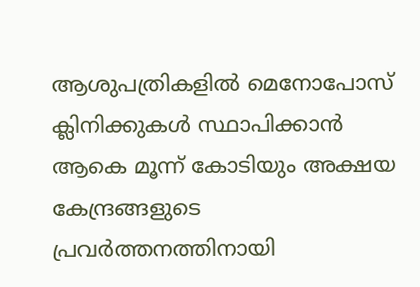ആശുപത്രികളിൽ മെനോപോസ് ക്ലിനിക്കുകൾ സ്ഥാപിക്കാൻ ആകെ മൂന്ന് കോടിയും അക്ഷയ കേന്ദ്രങ്ങളുടെ പ്രവർത്തനത്തിനായി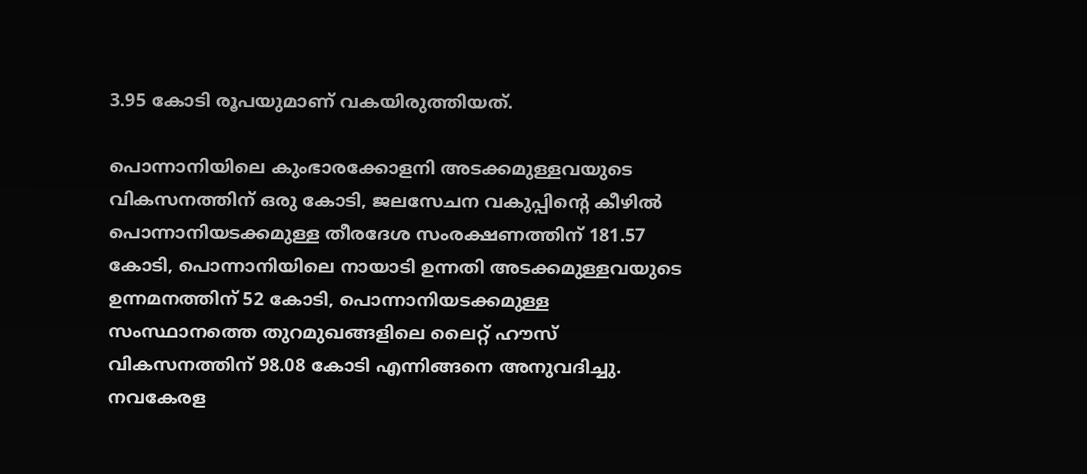3.95 കോടി രൂപയുമാണ് വകയിരുത്തിയത്.

പൊന്നാനിയിലെ കുംഭാരക്കോളനി അടക്കമുള്ളവയുടെ വികസനത്തിന് ഒരു കോടി, ജലസേചന വകുപ്പിന്റെ കീഴിൽ പൊന്നാനിയടക്കമുള്ള തീരദേശ സംരക്ഷണത്തിന് 181.57 കോടി, പൊന്നാനിയിലെ നായാടി ഉന്നതി അടക്കമുള്ളവയുടെ ഉന്നമനത്തിന് 52 കോടി, പൊന്നാനിയടക്കമുള്ള സംസ്ഥാനത്തെ തുറമുഖങ്ങളിലെ ലൈറ്റ് ഹൗസ് വികസനത്തിന് 98.08 കോടി എന്നിങ്ങനെ അനുവദിച്ചു. നവകേരള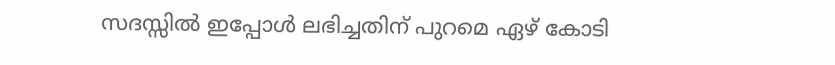സദസ്സിൽ ഇപ്പോൾ ലഭിച്ചതിന് പുറമെ ഏഴ് കോടി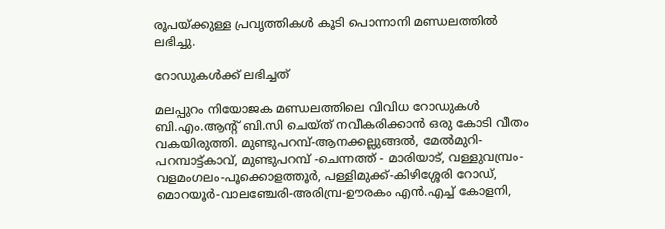രൂപയ്ക്കുള്ള പ്രവൃത്തികൾ കൂടി പൊന്നാനി മണ്ഡലത്തിൽ ലഭിച്ചു.

റോഡുകൾക്ക് ലഭിച്ചത്

മലപ്പുറം നിയോജക മണ്ഡലത്തിലെ വിവിധ റോഡുകൾ ബി.എം.ആന്റ് ബി.സി ചെയ്ത് നവീകരിക്കാൻ ഒരു കോടി വീതം വകയിരുത്തി. മുണ്ടുപറമ്പ്-ആനക്കല്ലുങ്ങൽ, മേൽമുറി-പറമ്പാട്ട്കാവ്, മുണ്ടുപറമ്പ് -ചെന്നത്ത് - മാരിയാട്, വള്ളുവമ്പ്രം-വളമംഗലം-പൂക്കൊളത്തൂർ, പള്ളിമുക്ക്-കിഴിശ്ശേരി റോഡ്, മൊറയൂർ-വാലഞ്ചേരി-അരിമ്പ്ര-ഊരകം എൻ.എച്ച് കോളനി,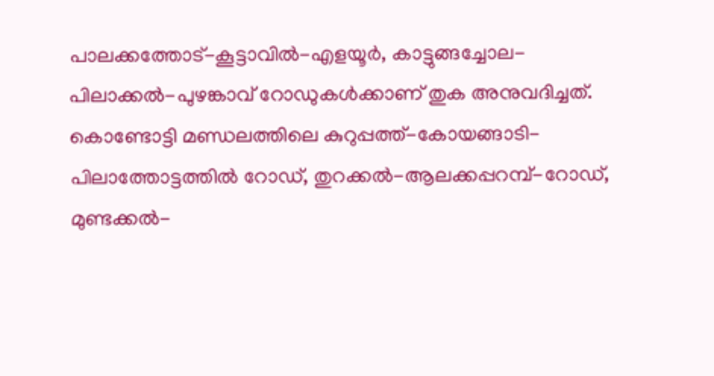പാലക്കത്തോട്-കൂട്ടാവിൽ-എളയൂർ, കാട്ടുങ്ങച്ചോല-പിലാക്കൽ-പുഴങ്കാവ് റോഡുകൾക്കാണ് തുക അനുവദിച്ചത്. കൊണ്ടോട്ടി മണ്ഡലത്തിലെ കുറുപ്പത്ത്-കോയങ്ങാടി-പിലാത്തോട്ടത്തിൽ റോഡ്, തുറക്കൽ-ആലക്കപ്പറമ്പ്-റോഡ്, മുണ്ടക്കൽ-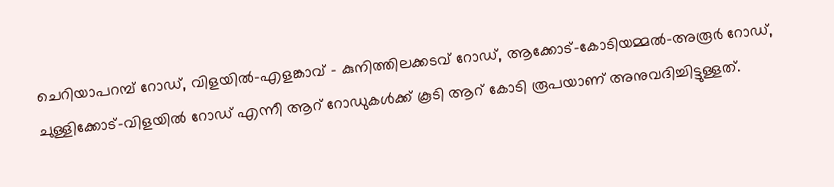ചെറിയാപറമ്പ് റോഡ്, വിളയിൽ-എളങ്കാവ് - കുനിത്തിലക്കടവ് റോഡ്, ആക്കോട്-കോടിയമ്മൽ-അരൂർ റോഡ്, ചുള്ളിക്കോട്-വിളയിൽ റോഡ് എന്നീ ആറ് റോഡുകൾക്ക് കൂടി ആറ് കോടി രൂപയാണ് അനുവദിച്ചിട്ടുള്ളത്.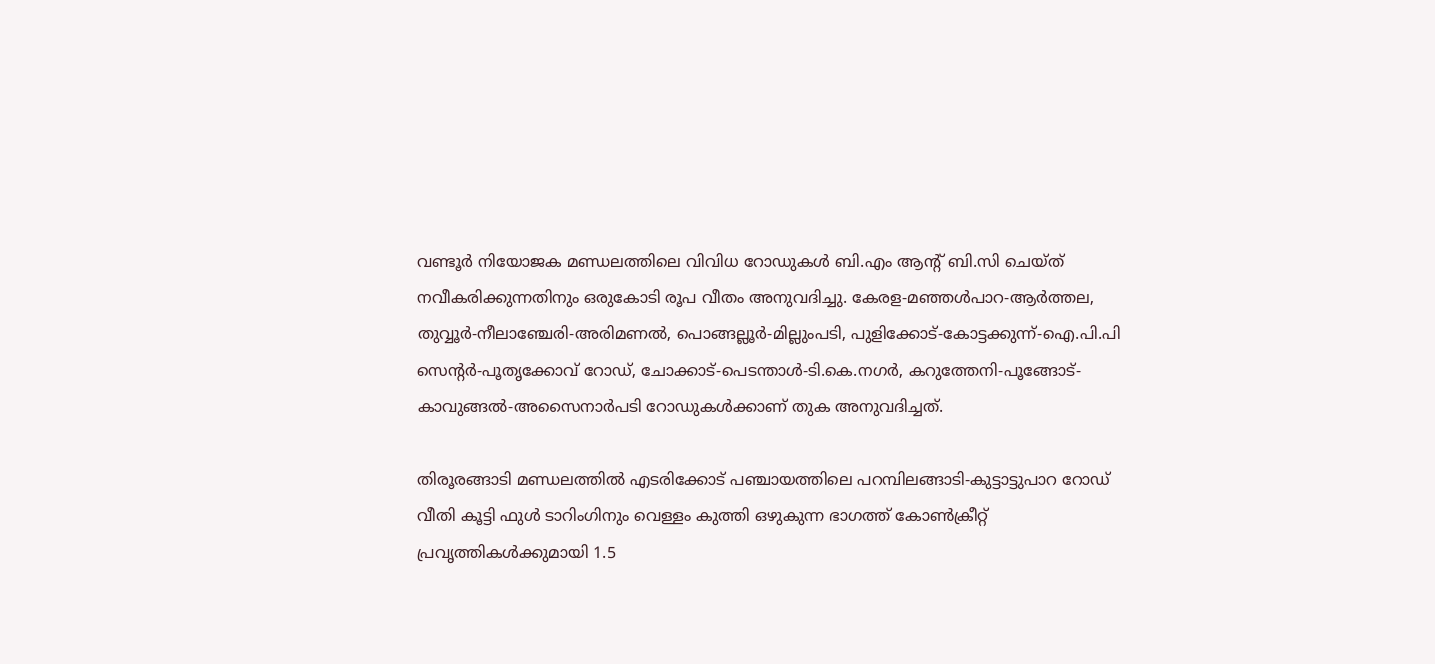വണ്ടൂർ നിയോജക മണ്ഡലത്തിലെ വിവിധ റോഡുകൾ ബി.എം ആന്റ് ബി.സി ചെയ്ത് നവീകരിക്കുന്നതിനും ഒരുകോടി രൂപ വീതം അനുവദിച്ചു. കേരള-മഞ്ഞൾപാറ-ആർത്തല, തുവ്വൂർ-നീലാഞ്ചേരി-അരിമണൽ, പൊങ്ങല്ലൂർ-മില്ലുംപടി, പുളിക്കോട്-കോട്ടക്കുന്ന്-ഐ.പി.പി സെന്റർ-പൂതൃക്കോവ് റോഡ്, ചോക്കാട്-പെടന്താൾ-ടി.കെ.നഗർ, കറുത്തേനി-പൂങ്ങോട്-കാവുങ്ങൽ-അസൈനാർപടി റോഡുകൾക്കാണ് തുക അനുവദിച്ചത്.

തിരൂരങ്ങാടി മണ്ഡലത്തിൽ എടരിക്കോട് പഞ്ചായത്തിലെ പറമ്പിലങ്ങാടി-കുട്ടാട്ടുപാറ റോഡ് വീതി കൂട്ടി ഫുൾ ടാറിംഗിനും വെള്ളം കുത്തി ഒഴുകുന്ന ഭാഗത്ത് കോൺക്രീറ്റ് പ്രവൃത്തികൾക്കുമായി 1.5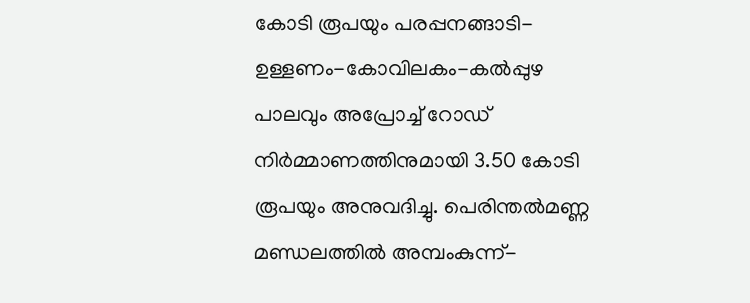കോടി രൂപയും പരപ്പനങ്ങാടി-ഉള്ളണം-കോവിലകം-കൽപ്പുഴ പാലവും അപ്രോച്ച് റോഡ് നിർമ്മാണത്തിനുമായി 3.50 കോടി രൂപയും അനുവദിച്ചു. പെരിന്തൽമണ്ണ മണ്ഡലത്തിൽ അമ്പംകുന്ന്-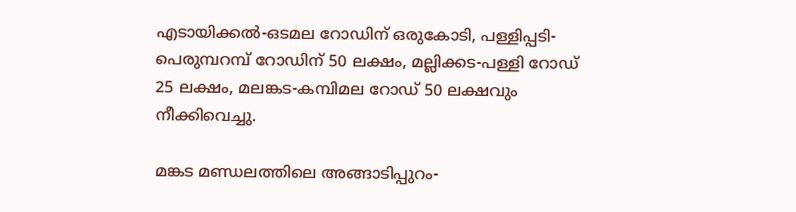എടായിക്കൽ-ഒടമല റോഡിന് ഒരുകോടി, പള്ളിപ്പടി-പെരുമ്പറമ്പ് റോഡിന് 50 ലക്ഷം, മല്ലിക്കട-പള്ളി റോഡ് 25 ലക്ഷം, മലങ്കട-കമ്പിമല റോഡ് 50 ലക്ഷവും നീക്കിവെച്ചു.

മങ്കട മണ്ഡലത്തിലെ അങ്ങാടിപ്പുറം-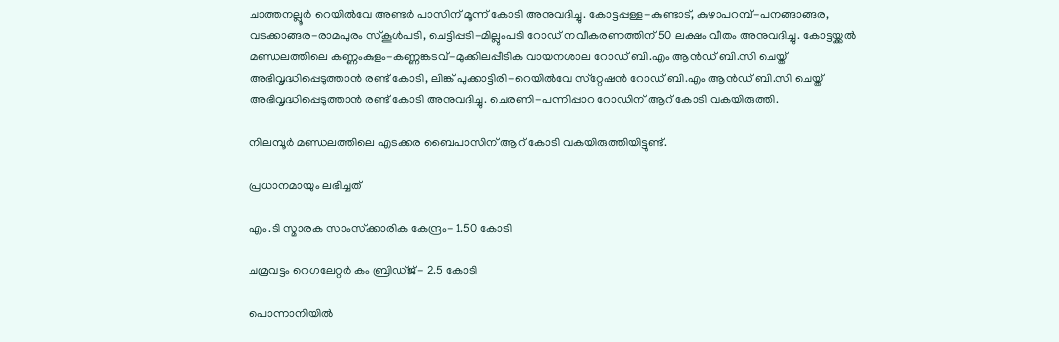ചാത്തനല്ലൂർ റെയിൽവേ അണ്ടർ പാസിന് മൂന്ന് കോടി അനുവദിച്ചു. കോട്ടപ്പള്ള-കുണ്ടാട്, കുഴാപറമ്പ്-പനങ്ങാങ്ങര, വടക്കാങ്ങര-രാമപുരം സ്‌കൂൾപടി, ചെട്ടിപ്പടി-മില്ലുംപടി റോഡ് നവീകരണത്തിന് 50 ലക്ഷം വീതം അനുവദിച്ചു. കോട്ടയ്ക്കൽ മണ്ഡലത്തിലെ കണ്ണംകുളം-കണ്ണങ്കടവ്-മുക്കിലപ്പീടിക വായനശാല റോഡ് ബി.എം ആൻഡ് ബി.സി ചെയ്ത് അഭിവൃദ്ധിപ്പെടുത്താൻ രണ്ട് കോടി, ലിങ്ക് പുക്കാട്ടിരി-റെയിൽവേ സ്‌റ്റേഷൻ റോഡ് ബി.എം ആൻഡ് ബി.സി ചെയ്ത് അഭിവൃദ്ധിപ്പെടുത്താൻ രണ്ട് കോടി അനുവദിച്ചു. ചെരണി-പന്നിപ്പാറ റോഡിന് ആറ് കോടി വകയിരുത്തി.

നിലമ്പൂർ മണ്ഡലത്തിലെ എടക്കര ബൈപാസിന് ആറ് കോടി വകയിരുത്തിയിട്ടുണ്ട്.

പ്രധാനമായും ലഭിച്ചത്

എം.ടി സ്മാരക സാംസ്‌ക്കാരിക കേന്ദ്രം- 1.50 കോടി

ചമ്രവട്ടം റെഗലേറ്റർ കം ബ്രിഡ്ജ്- 2.5 കോടി

പൊന്നാനിയിൽ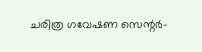ചരിത്ര ഗവേഷണ സെന്റർ-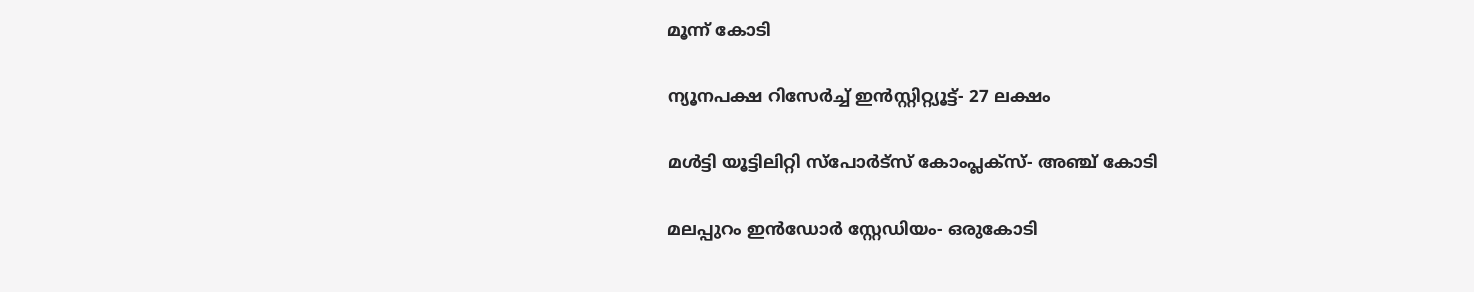മൂന്ന് കോടി

ന്യൂനപക്ഷ റിസേർച്ച് ഇൻസ്റ്റിറ്റ്യൂട്ട്- 27 ലക്ഷം

മൾട്ടി യൂട്ടിലിറ്റി സ്പോർട്സ് കോംപ്ലക്സ്- അഞ്ച് കോടി

മലപ്പുറം ഇൻഡോർ സ്റ്റേഡിയം- ഒരുകോടി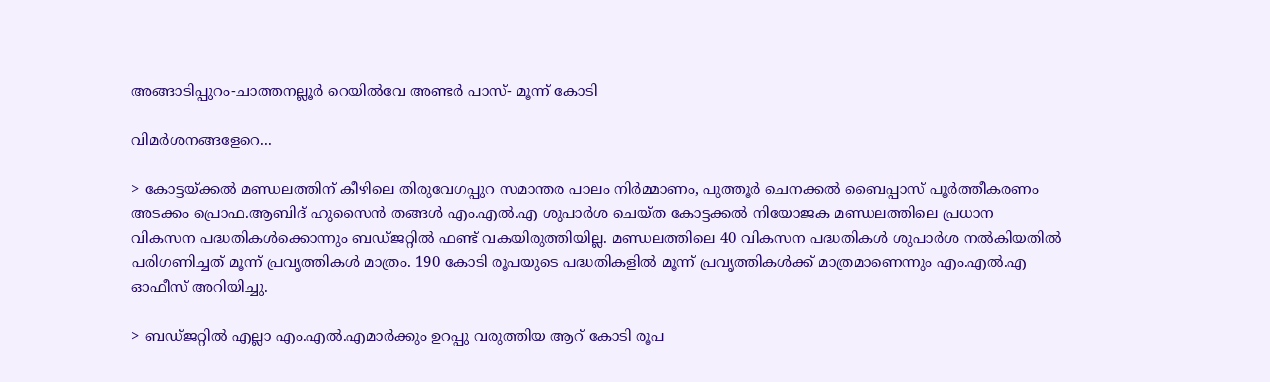അങ്ങാടിപ്പുറം-ചാത്തനല്ലൂർ റെയിൽവേ അണ്ടർ പാസ്- മൂന്ന് കോടി

വിമർശനങ്ങളേറെ...

> കോട്ടയ്ക്കൽ മണ്ഡലത്തിന് കീഴിലെ തിരുവേഗപ്പുറ സമാന്തര പാലം നിർമ്മാണം, പുത്തൂർ ചെനക്കൽ ബൈപ്പാസ് പൂർത്തീകരണം അടക്കം പ്രൊഫ.ആബിദ് ഹുസൈൻ തങ്ങൾ എം.എൽ.എ ശുപാർശ ചെയ്ത കോട്ടക്കൽ നിയോജക മണ്ഡലത്തിലെ പ്രധാന വികസന പദ്ധതികൾക്കൊന്നും ബ‌ഡ്‌ജറ്റിൽ ഫണ്ട് വകയിരുത്തിയില്ല. മണ്ഡലത്തിലെ 40 വികസന പദ്ധതികൾ ശുപാർശ നൽകിയതിൽ പരിഗണിച്ചത് മൂന്ന് പ്രവൃത്തികൾ മാത്രം. 190 കോടി രൂപയുടെ പദ്ധതികളിൽ മൂന്ന് പ്രവൃത്തികൾക്ക് മാത്രമാണെന്നും എം.എൽ.എ ഓഫീസ് അറിയിച്ചു.

> ബ‌ഡ്‌ജറ്റിൽ എല്ലാ എം.എൽ.എമാർക്കും ഉറപ്പു വരുത്തിയ ആറ് കോടി രൂപ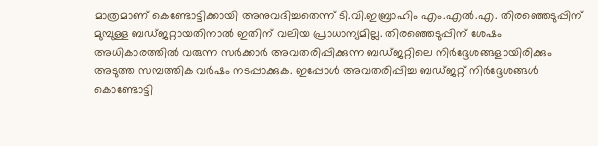മാത്രമാണ് കെണ്ടോട്ടിക്കായി അനുവദിച്ചതെന്ന് ടി.വി.ഇബ്രാഹിം എം.എൽ.എ. തിരഞ്ഞെടുപ്പിന് മുമ്പുള്ള ബ‌ഡ്‌ജറ്റായതിനാൽ ഇതിന് വലിയ പ്രാധാന്യമില്ല. തിരഞ്ഞെടുപ്പിന് ശേഷം അധികാരത്തിൽ വരുന്ന സർക്കാർ അവതരിപ്പിക്കുന്ന ബ‌ഡ്‌ജറ്റിലെ നിർദ്ദേശങ്ങളായിരിക്കും അടുത്ത സമ്പത്തിക വർഷം നടപ്പാക്കുക. ഇപ്പോൾ അവതരിപ്പിച്ച ബ‌ഡ്‌ജറ്റ് നിർദ്ദേശങ്ങൾ കൊണ്ടോട്ടി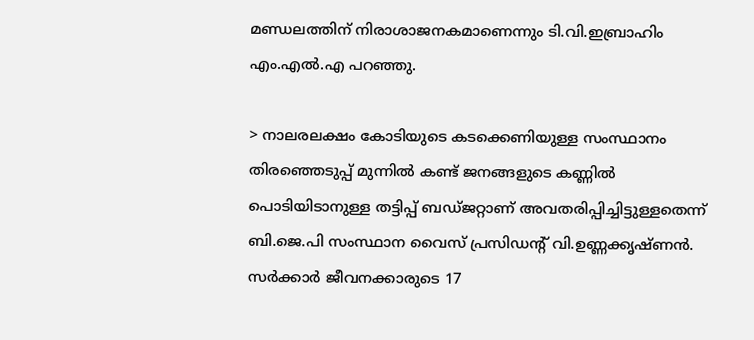മണ്ഡലത്തിന് നിരാശാജനകമാണെന്നും ടി.വി.ഇബ്രാഹിം എം.എൽ.എ പറഞ്ഞു.

> നാലരലക്ഷം കോടിയുടെ കടക്കെണിയുള്ള സംസ്ഥാനം തിരഞ്ഞെടുപ്പ് മുന്നിൽ കണ്ട് ജനങ്ങളുടെ കണ്ണിൽ പൊടിയിടാനുള്ള തട്ടിപ്പ് ബ‌ഡ്‌ജറ്റാണ് അവതരിപ്പിച്ചിട്ടുള്ളതെന്ന് ബി.ജെ.പി സംസ്ഥാന വൈസ് പ്രസിഡന്റ് വി.ഉണ്ണക്കൃഷ്ണൻ. സർക്കാർ ജീവനക്കാരുടെ 17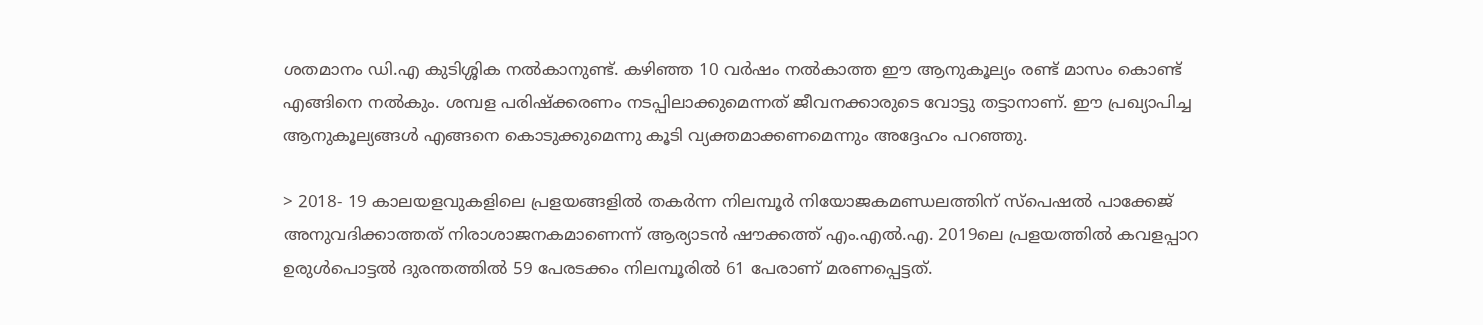ശതമാനം ഡി.എ കുടിശ്ശിക നൽകാനുണ്ട്. കഴിഞ്ഞ 10 വർഷം നൽകാത്ത ഈ ആനുകൂല്യം രണ്ട് മാസം കൊണ്ട് എങ്ങിനെ നൽകും. ശമ്പള പരിഷ്‌ക്കരണം നടപ്പിലാക്കുമെന്നത് ജീവനക്കാരുടെ വോട്ടു തട്ടാനാണ്. ഈ പ്രഖ്യാപിച്ച ആനുകൂല്യങ്ങൾ എങ്ങനെ കൊടുക്കുമെന്നു കൂടി വ്യക്തമാക്കണമെന്നും അദ്ദേഹം പറഞ്ഞു.

> 2018- 19 കാലയളവുകളിലെ പ്രളയങ്ങളിൽ തകർന്ന നിലമ്പൂർ നിയോജകമണ്ഡലത്തിന് സ്‌പെഷൽ പാക്കേജ് അനുവദിക്കാത്തത് നിരാശാജനകമാണെന്ന് ആര്യാടൻ ഷൗക്കത്ത് എം.എൽ.എ. 2019ലെ പ്രളയത്തിൽ കവളപ്പാറ ഉരുൾപൊട്ടൽ ദുരന്തത്തിൽ 59 പേരടക്കം നിലമ്പൂരിൽ 61 പേരാണ് മരണപ്പെട്ടത്.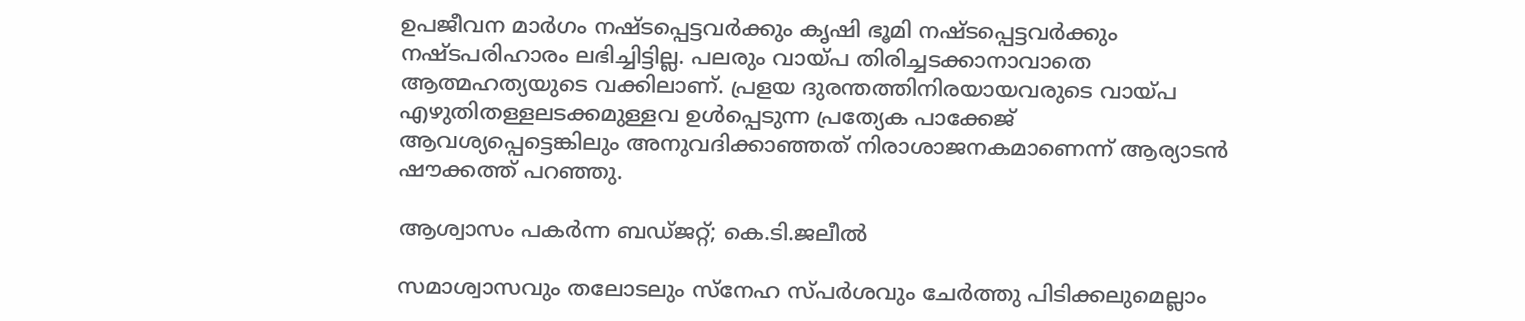ഉപജീവന മാർഗം നഷ്ടപ്പെട്ടവർക്കും കൃഷി ഭൂമി നഷ്ടപ്പെട്ടവർക്കും നഷ്ടപരിഹാരം ലഭിച്ചിട്ടില്ല. പലരും വായ്പ തിരിച്ചടക്കാനാവാതെ ആത്മഹത്യയുടെ വക്കിലാണ്. പ്രളയ ദുരന്തത്തിനിരയായവരുടെ വായ്പ എഴുതിതള്ളലടക്കമുള്ളവ ഉൾപ്പെടുന്ന പ്രത്യേക പാക്കേജ് ആവശ്യപ്പെട്ടെങ്കിലും അനുവദിക്കാഞ്ഞത് നിരാശാജനകമാണെന്ന് ആര്യാടൻ ഷൗക്കത്ത് പറഞ്ഞു.

ആശ്വാസം പകർന്ന ബഡ്‌ജറ്റ്; കെ.ടി.ജലീൽ

സമാശ്വാസവും തലോടലും സ്‌നേഹ സ്പർശവും ചേർത്തു പിടിക്കലുമെല്ലാം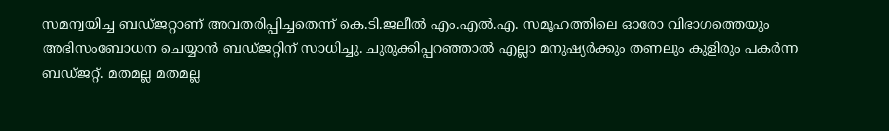സമന്വയിച്ച ബ‌ഡ്‌ജറ്റാണ് അവതരിപ്പിച്ചതെന്ന് കെ.ടി.ജലീൽ എം.എൽ.എ. സമൂഹത്തിലെ ഓരോ വിഭാഗത്തെയും അഭിസംബോധന ചെയ്യാൻ ബ‌ഡ്‌ജറ്റിന് സാധിച്ചു. ചുരുക്കിപ്പറഞ്ഞാൽ എല്ലാ മനുഷ്യർക്കും തണലും കുളിരും പകർന്ന ബ‌ഡ്‌ജറ്റ്. മതമല്ല മതമല്ല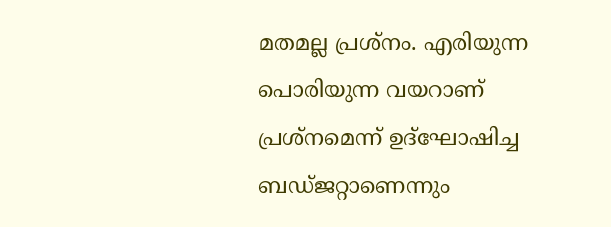മതമല്ല പ്രശ്നം. എരിയുന്ന പൊരിയുന്ന വയറാണ് പ്രശ്നമെന്ന് ഉദ്‌ഘോഷിച്ച ബ‌ഡ്‌ജറ്റാണെന്നും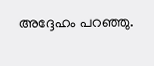അദ്ദേഹം പറഞ്ഞു.